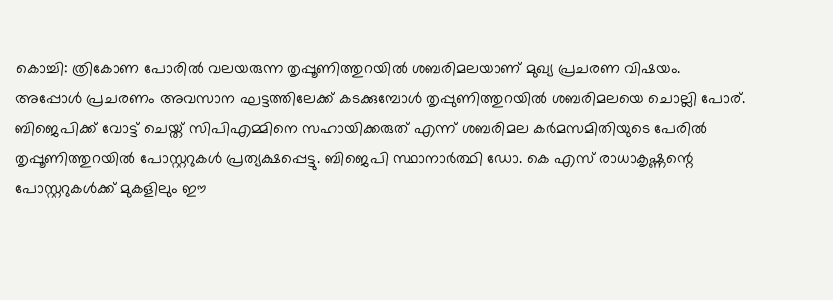കൊച്ചി: ത്രികോണ പോരിൽ വലയരുന്ന തൃപ്പൂണിത്തുറയിൽ ശബരിമലയാണ് മുഖ്യ പ്രചരണ വിഷയം. അപ്പോൾ പ്രചരണം അവസാന ഘട്ടത്തിലേക്ക് കടക്കുമ്പോൾ തൃപ്പുണിത്തുറയിൽ ശബരിമലയെ ചൊല്ലി പോര്. ബിജെപിക്ക് വോട്ട് ചെയ്ത് സിപിഎമ്മിനെ സഹായിക്കരുത് എന്ന് ശബരിമല കർമസമിതിയുടെ പേരിൽ തൃപ്പൂണിത്തുറയിൽ പോസ്റ്ററുകൾ പ്രത്യക്ഷപ്പെട്ടു. ബിജെപി സ്ഥാനാർത്ഥി ഡോ. കെ എസ് രാധാകൃഷ്ണന്റെ പോസ്റ്ററുകൾക്ക് മുകളിലും ഈ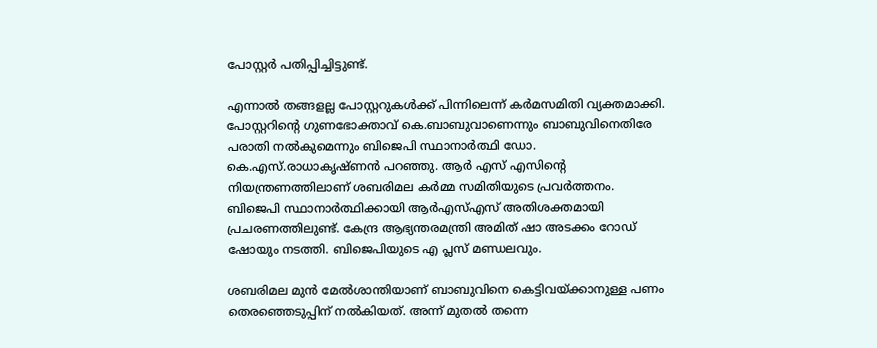പോസ്റ്റർ പതിപ്പിച്ചിട്ടുണ്ട്.

എന്നാൽ തങ്ങളല്ല പോസ്റ്ററുകൾക്ക് പിന്നിലെന്ന് കർമസമിതി വ്യക്തമാക്കി. പോസ്റ്ററിന്റെ ഗുണഭോക്താവ് കെ.ബാബുവാണെന്നും ബാബുവിനെതിരേ പരാതി നൽകുമെന്നും ബിജെപി സ്ഥാനാർത്ഥി ഡോ. കെ.എസ്.രാധാകൃഷ്ണൻ പറഞ്ഞു. ആർ എസ് എസിന്റെ നിയന്ത്രണത്തിലാണ് ശബരിമല കർമ്മ സമിതിയുടെ പ്രവർത്തനം. ബിജെപി സ്ഥാനാർത്ഥിക്കായി ആർഎസ്എസ് അതിശക്തമായി പ്രചരണത്തിലുണ്ട്. കേന്ദ്ര ആഭ്യന്തരമന്ത്രി അമിത് ഷാ അടക്കം റോഡ് ഷോയും നടത്തി. ബിജെപിയുടെ എ പ്ലസ് മണ്ഡലവും.

ശബരിമല മുൻ മേൽശാന്തിയാണ് ബാബുവിനെ കെട്ടിവയ്ക്കാനുള്ള പണം തെരഞ്ഞെടുപ്പിന് നൽകിയത്. അന്ന് മുതൽ തന്നെ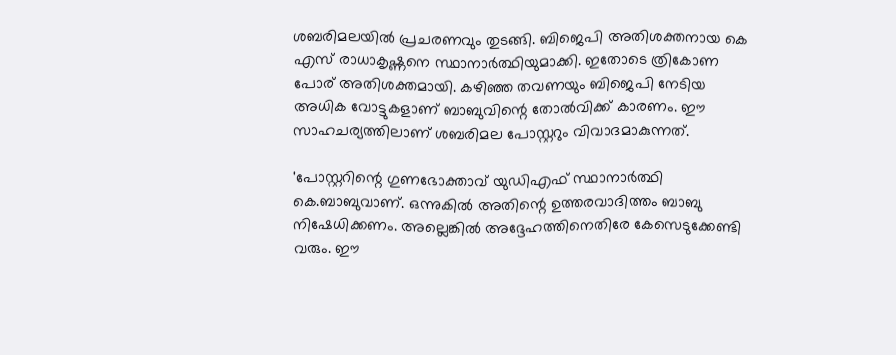ശബരിമലയിൽ പ്രചരണവും തുടങ്ങി. ബിജെപി അതിശക്തനായ കെ എസ് രാധാകൃഷ്ണനെ സ്ഥാനാർത്ഥിയുമാക്കി. ഇതോടെ ത്രികോണ പോര് അതിശക്തമായി. കഴിഞ്ഞ തവണയും ബിജെപി നേടിയ അധിക വോട്ടുകളാണ് ബാബുവിന്റെ തോൽവിക്ക് കാരണം. ഈ സാഹചര്യത്തിലാണ് ശബരിമല പോസ്റ്ററും വിവാദമാകുന്നത്.

'പോസ്റ്ററിന്റെ ഗുണഭോക്താവ് യുഡിഎഫ് സ്ഥാനാർത്ഥി കെ.ബാബുവാണ്. ഒന്നുകിൽ അതിന്റെ ഉത്തരവാദിത്തം ബാബു നിഷേധിക്കണം. അല്ലെങ്കിൽ അദ്ദേഹത്തിനെതിരേ കേസെടുക്കേണ്ടി വരും. ഈ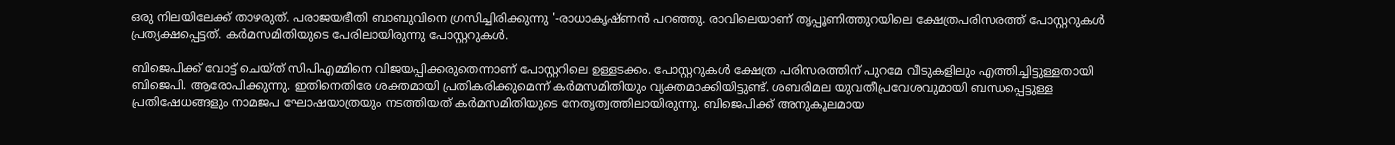ഒരു നിലയിലേക്ക് താഴരുത്. പരാജയഭീതി ബാബുവിനെ ഗ്രസിച്ചിരിക്കുന്നു '-രാധാകൃഷ്ണൻ പറഞ്ഞു. രാവിലെയാണ് തൃപ്പൂണിത്തുറയിലെ ക്ഷേത്രപരിസരത്ത് പോസ്റ്ററുകൾ പ്രത്യക്ഷപ്പെട്ടത്. കർമസമിതിയുടെ പേരിലായിരുന്നു പോസ്റ്ററുകൾ.

ബിജെപിക്ക് വോട്ട് ചെയ്ത് സിപിഎമ്മിനെ വിജയപ്പിക്കരുതെന്നാണ് പോസ്റ്ററിലെ ഉള്ളടക്കം. പോസ്റ്ററുകൾ ക്ഷേത്ര പരിസരത്തിന് പുറമേ വീടുകളിലും എത്തിച്ചിട്ടുള്ളതായി ബിജെപി. ആരോപിക്കുന്നു. ഇതിനെതിരേ ശക്തമായി പ്രതികരിക്കുമെന്ന് കർമസമിതിയും വ്യക്തമാക്കിയിട്ടുണ്ട്. ശബരിമല യുവതീപ്രവേശവുമായി ബന്ധപ്പെട്ടുള്ള പ്രതിഷേധങ്ങളും നാമജപ ഘോഷയാത്രയും നടത്തിയത് കർമസമിതിയുടെ നേതൃത്വത്തിലായിരുന്നു. ബിജെപിക്ക് അനുകൂലമായ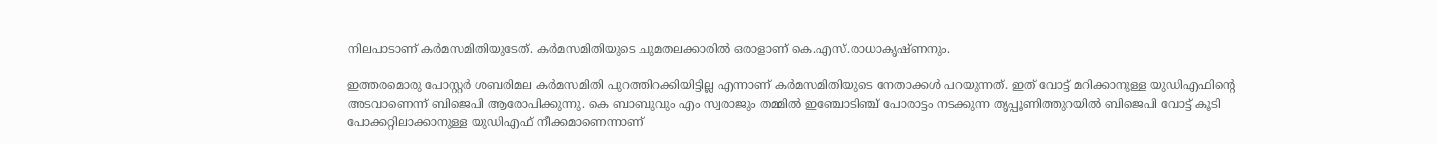നിലപാടാണ് കർമസമിതിയുടേത്. കർമസമിതിയുടെ ചുമതലക്കാരിൽ ഒരാളാണ് കെ.എസ്.രാധാകൃഷ്ണനും.

ഇത്തരമൊരു പോസ്റ്റർ ശബരിമല കർമസമിതി പുറത്തിറക്കിയിട്ടില്ല എന്നാണ് കർമസമിതിയുടെ നേതാക്കൾ പറയുന്നത്. ഇത് വോട്ട് മറിക്കാനുള്ള യുഡിഎഫിന്റെ അടവാണെന്ന് ബിജെപി ആരോപിക്കുന്നു. കെ ബാബുവും എം സ്വരാജും തമ്മിൽ ഇഞ്ചോടിഞ്ച് പോരാട്ടം നടക്കുന്ന തൃപ്പൂണിത്തുറയിൽ ബിജെപി വോട്ട് കൂടി പോക്കറ്റിലാക്കാനുള്ള യുഡിഎഫ് നീക്കമാണെന്നാണ്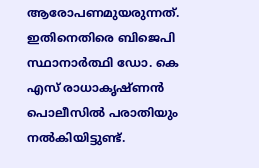ആരോപണമുയരുന്നത്. ഇതിനെതിരെ ബിജെപി സ്ഥാനാർത്ഥി ഡോ. കെ എസ് രാധാകൃഷ്ണൻ പൊലീസിൽ പരാതിയും നൽകിയിട്ടുണ്ട്.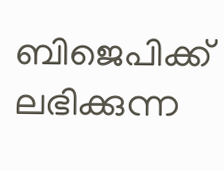ബിജെപിക്ക് ലഭിക്കുന്ന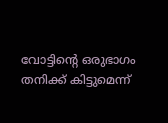വോട്ടിന്റെ ഒരുഭാഗം തനിക്ക് കിട്ടുമെന്ന്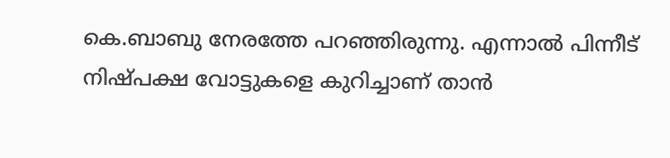കെ.ബാബു നേരത്തേ പറഞ്ഞിരുന്നു. എന്നാൽ പിന്നീട് നിഷ്പക്ഷ വോട്ടുകളെ കുറിച്ചാണ് താൻ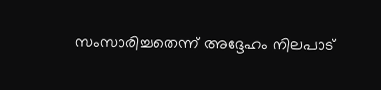സംസാരിച്ചതെന്ന് അദ്ദേഹം നിലപാട്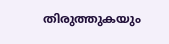തിരുത്തുകയും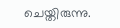ചെയ്തിരുന്നു.